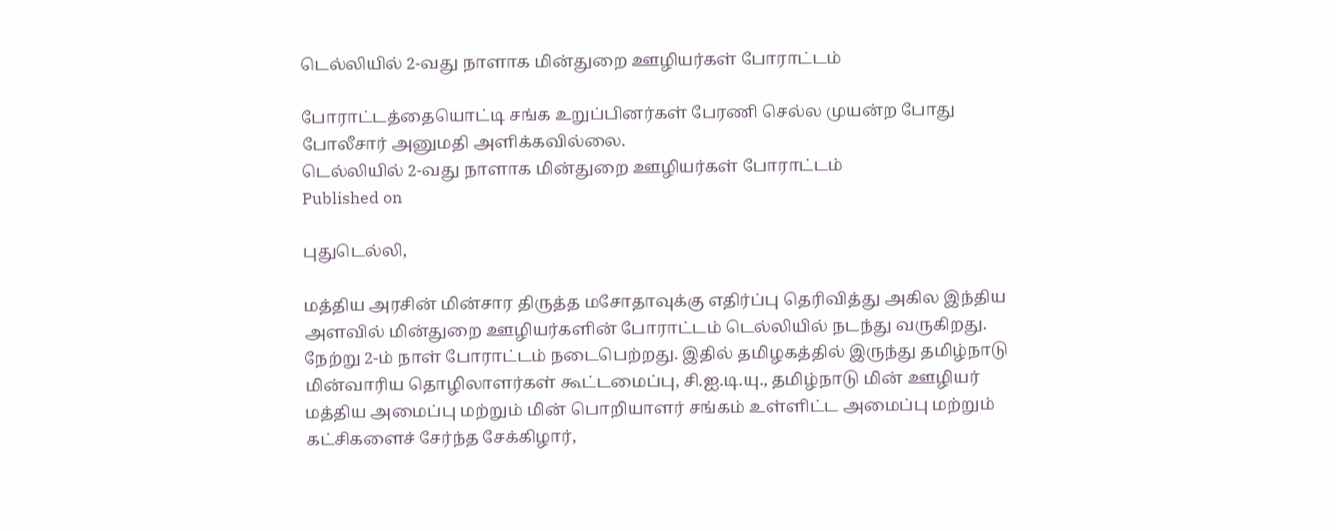டெல்லியில் 2-வது நாளாக மின்துறை ஊழியர்கள் போராட்டம்

போராட்டத்தையொட்டி சங்க உறுப்பினர்கள் பேரணி செல்ல முயன்ற போது போலீசார் அனுமதி அளிக்கவில்லை.
டெல்லியில் 2-வது நாளாக மின்துறை ஊழியர்கள் போராட்டம்
Published on

புதுடெல்லி,

மத்திய அரசின் மின்சார திருத்த மசோதாவுக்கு எதிர்ப்பு தெரிவித்து அகில இந்திய அளவில் மின்துறை ஊழியர்களின் போராட்டம் டெல்லியில் நடந்து வருகிறது. நேற்று 2-ம் நாள் போராட்டம் நடைபெற்றது. இதில் தமிழகத்தில் இருந்து தமிழ்நாடு மின்வாரிய தொழிலாளர்கள் கூட்டமைப்பு, சி.ஐ.டி.யு., தமிழ்நாடு மின் ஊழியர் மத்திய அமைப்பு மற்றும் மின் பொறியாளர் சங்கம் உள்ளிட்ட அமைப்பு மற்றும் கட்சிகளைச் சேர்ந்த சேக்கிழார்,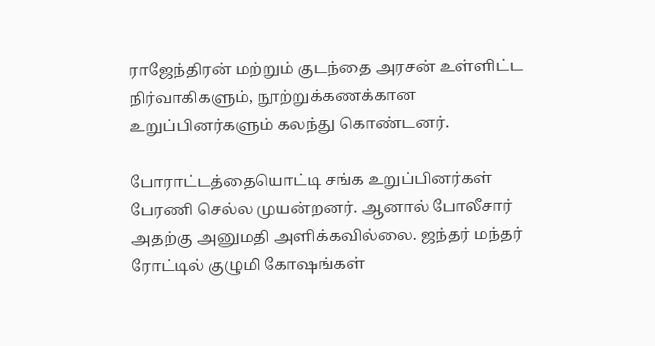ராஜேந்திரன் மற்றும் குடந்தை அரசன் உள்ளிட்ட நிர்வாகிகளும், நூற்றுக்கணக்கான உறுப்பினர்களும் கலந்து கொண்டனர்.

போராட்டத்தையொட்டி சங்க உறுப்பினர்கள் பேரணி செல்ல முயன்றனர். ஆனால் போலீசார் அதற்கு அனுமதி அளிக்கவில்லை. ஜந்தர் மந்தர் ரோட்டில் குழுமி கோஷங்கள்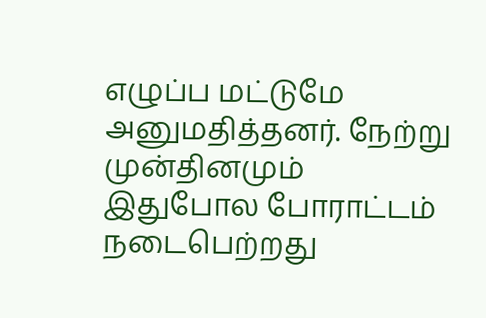எழுப்ப மட்டுமே அனுமதித்தனர். நேற்று முன்தினமும் இதுபோல போராட்டம் நடைபெற்றது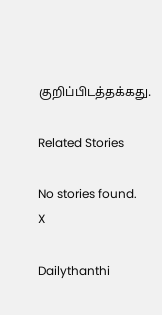குறிப்பிடத்தக்கது.

Related Stories

No stories found.
X

Dailythanthi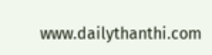www.dailythanthi.com